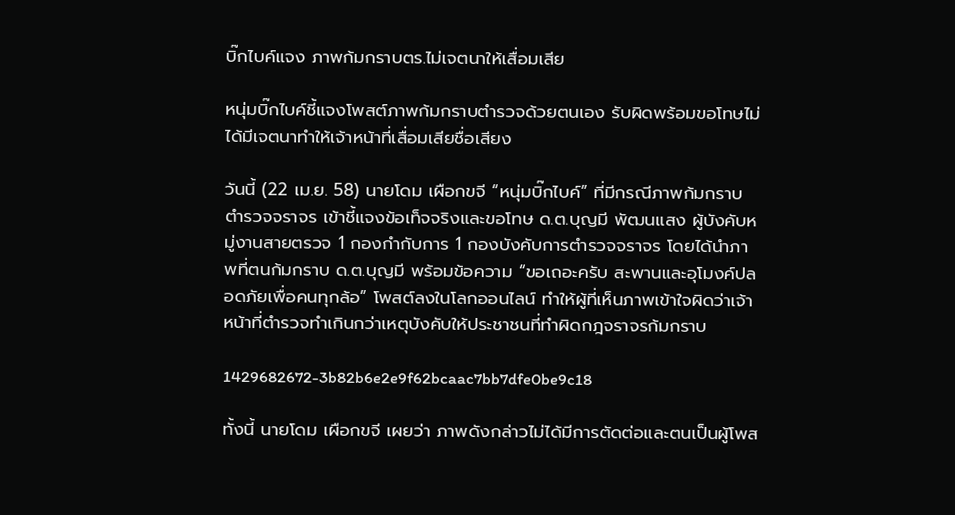บิ๊กไบค์แจง ภาพก้มกราบตร.ไม่เจตนาให้เสื่อมเสีย

หนุ่มบิ๊กไบค์ชี้แจงโพสต์ภาพก้มกราบตำรวจด้วยตนเอง รับผิดพร้อมขอโทษไม่ได้มีเจตนาทำให้เจ้าหน้าที่เสื่อมเสียชื่อเสียง

วันนี้ (22 เม.ย. 58) นายโดม เผือกขจี “หนุ่มบิ๊กไบค์” ที่มีกรณีภาพก้มกราบตำรวจจราจร เข้าชี้แจงข้อเท็จจริงและขอโทษ ด.ต.บุญมี พัฒนแสง ผู้บังคับหมู่งานสายตรวจ 1 กองกำกับการ 1 กองบังคับการตำรวจจราจร โดยได้นำภาพที่ตนก้มกราบ ด.ต.บุญมี พร้อมข้อความ “ขอเถอะครับ สะพานและอุโมงค์ปลอดภัยเพื่อคนทุกล้อ” โพสต์ลงในโลกออนไลน์ ทำให้ผู้ที่เห็นภาพเข้าใจผิดว่าเจ้าหน้าที่ตำรวจทำเกินกว่าเหตุบังคับให้ประชาชนที่ทำผิดกฎจราจรก้มกราบ

1429682672-3b82b6e2e9f62bcaac7bb7dfe0be9c18

ทั้งนี้ นายโดม เผือกขจี เผยว่า ภาพดังกล่าวไม่ได้มีการตัดต่อและตนเป็นผู้โพส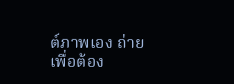ต์ภาพเอง ถ่ายเพื่อต้อง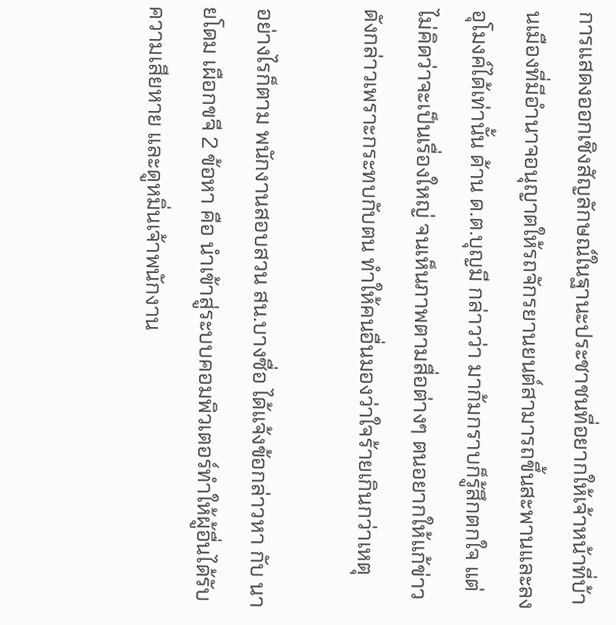การแสดงออกเชิงสัญลักษณ์ในฐานะประชาชนที่อยากให้เจ้าหน้าที่บ้านเมืองที่มีอำนาจอนุญาตให้รถจักรยานยนต์สามารถขึ้นสะพานและลงอุโมงค์ได้เท่านั้น ด้าน ด.ต.บุญมี กล่าวว่า มาก้มกราบก็รู้สึกตกใจ แต่ไม่คิดว่าจะเป็นเรื่องใหญ่ จนเห็นภาพตามสื่อต่างๆ ตนอยากให้แก้ข่าวดังกล่าวเพราะกระทบกับตน ทำให้คนอื่นมองว่าใจร้ายเกินกว่าเหตุ

อย่างไรก็ตาม พนักงานสอบสวน สน.บางซื่อ ได้แจ้งข้อกล่าวหา กับ นายโดม เผือกขจี 2 ข้อหา คือ นำเข้าสู่ระบบคอมพิวเตอร์ทำให้ผู้อื่นได้รับความเสียหาย และดูหมิ่นเจ้าพนักงาน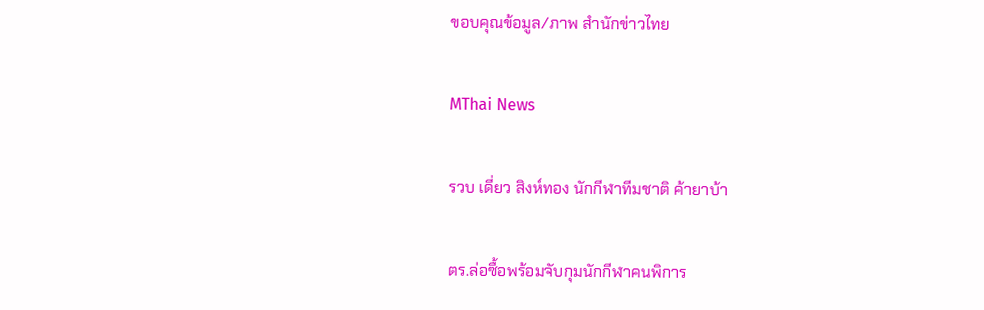ขอบคุณข้อมูล/ภาพ สำนักข่าวไทย

MThai News

รวบ เดี่ยว สิงห์ทอง นักกีฬาทีมชาติ ค้ายาบ้า

ตร.ล่อซื้อพร้อมจับกุมนักกีฬาคนพิการ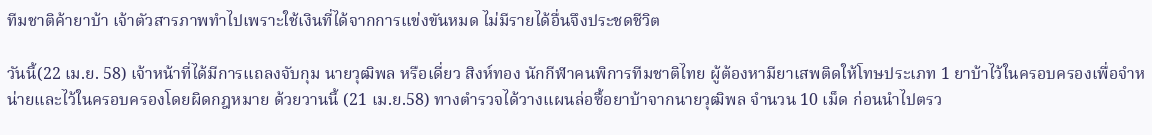ทีมชาติค้ายาบ้า เจ้าตัวสารภาพทำไปเพราะใช้เงินที่ได้จากการแข่งขันหมด ไม่มีรายได้อื่นจึงประชดชีวิต

วันนี้(22 เม.ย. 58) เจ้าหน้าที่ได้มีการแถลงจับกุม นายวุฒิพล หรือเดี่ยว สิงห์ทอง นักกีฬาคนพิการทีมชาติไทย ผู้ต้องหามียาเสพติดให้โทษประเภท 1 ยาบ้าไว้ในครอบครองเพื่อจำหน่ายและไว้ในครอบครองโดยผิดกฎหมาย ด้วยวานนี้ (21 เม.ย.58) ทางตำรวจได้วางแผนล่อซื้อยาบ้าจากนายวุฒิพล จำนวน 10 เม็ด ก่อนนำไปตรว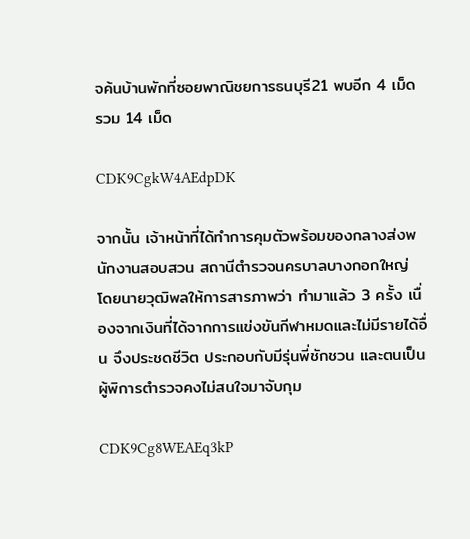จค้นบ้านพักที่ซอยพาณิชยการธนบุรี21 พบอีก 4 เม็ด รวม 14 เม็ด

CDK9CgkW4AEdpDK

จากนั้น เจ้าหน้าที่ได้ทำการคุมตัวพร้อมของกลางส่งพนักงานสอบสวน สถานีตำรวจนครบาลบางกอกใหญ่ โดยนายวุฒิพลให้การสารภาพว่า ทำมาแล้ว 3 ครั้ง เนื่องจากเงินที่ได้จากการแข่งขันกีฬาหมดและไม่มีรายได้อื่น จึงประชดชีวิต ประกอบกับมีรุ่นพี่ชักชวน และตนเป็นผู้พิการตำรวจคงไม่สนใจมาจับกุม

CDK9Cg8WEAEq3kP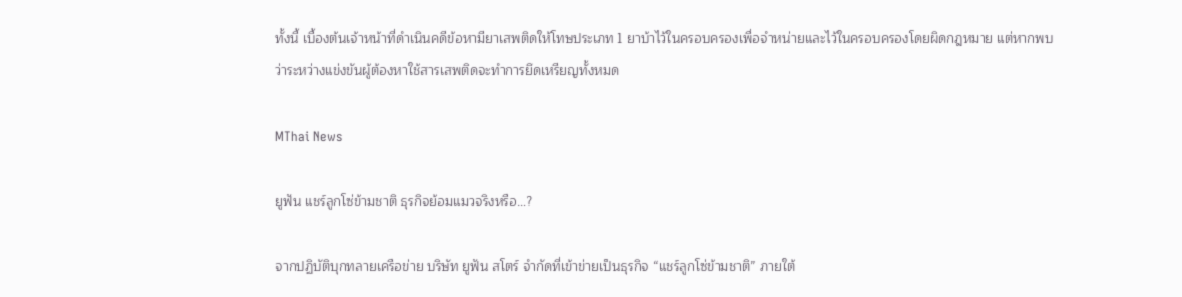ทั้งนี้ เบื้องต้นเจ้าหน้าที่ดำเนินคดีข้อหามียาเสพติดให้โทษประเภท 1 ยาบ้าไว้ในครอบครองเพื่อจำหน่ายและไว้ในครอบครองโดยผิดกฎหมาย แต่หากพบว่าระหว่างแข่งขันผู้ต้องหาใช้สารเสพติดจะทำการยึดเหรียญทั้งหมด

MThai News

ยูฟัน แชร์ลูกโซ่ข้ามชาติ ธุรกิจย้อมแมวจริงหรือ…?

จากปฏิบัติบุกทลายเครือข่าย บริษัท ยูฟัน สโตร์ จำกัดที่เข้าข่ายเป็นธุรกิจ “แชร์ลูกโซ่ข้ามชาติ” ภายใต้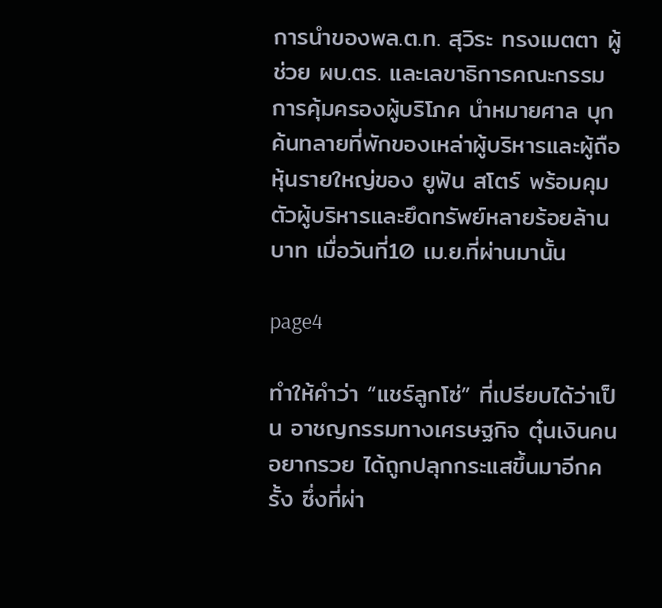การนำของพล.ต.ท. สุวิระ ทรงเมตตา ผู้ช่วย ผบ.ตร. และเลขาธิการคณะกรรมการคุ้มครองผู้บริโภค นำหมายศาล บุกค้นทลายที่พักของเหล่าผู้บริหารและผู้ถือหุ้นรายใหญ่ของ ยูฟัน สโตร์ พร้อมคุมตัวผู้บริหารและยึดทรัพย์หลายร้อยล้านบาท เมื่อวันที่10 เม.ย.ที่ผ่านมานั้น

page4

ทำให้คำว่า “แชร์ลูกโซ่” ที่เปรียบได้ว่าเป็น อาชญกรรมทางเศรษฐกิจ ตุ๋นเงินคนอยากรวย ได้ถูกปลุกกระแสขึ้นมาอีกครั้ง ซึ่งที่ผ่า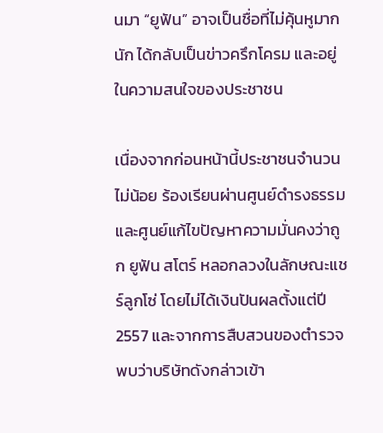นมา “ยูฟัน” อาจเป็นชื่อที่ไม่คุ้นหูมากนัก ได้กลับเป็นข่าวครึกโครม และอยู่ในความสนใจของประชาชน

เนื่องจากก่อนหน้านี้ประชาชนจำนวนไม่น้อย ร้องเรียนผ่านศูนย์ดำรงธรรมและศูนย์แก้ไขปัญหาความมั่นคงว่าถูก ยูฟัน สโตร์ หลอกลวงในลักษณะแชร์ลูกโซ่ โดยไม่ได้เงินปันผลตั้งแต่ปี 2557 และจากการสืบสวนของตำรวจพบว่าบริษัทดังกล่าวเข้า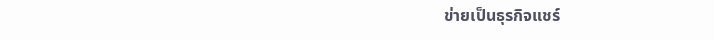ข่ายเป็นธุรกิจแชร์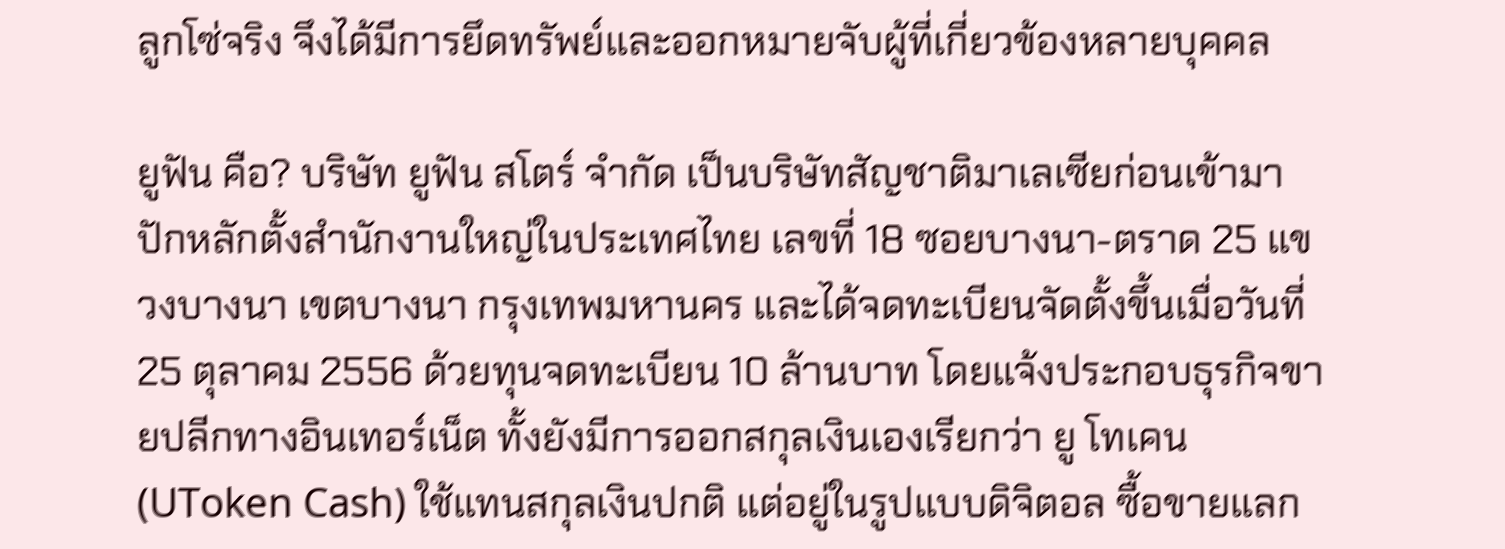ลูกโซ่จริง จึงได้มีการยึดทรัพย์และออกหมายจับผู้ที่เกี่ยวข้องหลายบุคคล

ยูฟัน คือ? บริษัท ยูฟัน สโตร์ จำกัด เป็นบริษัทสัญชาติมาเลเซียก่อนเข้ามาปักหลักตั้งสำนักงานใหญ่ในประเทศไทย เลขที่ 18 ซอยบางนา-ตราด 25 แขวงบางนา เขตบางนา กรุงเทพมหานคร และได้จดทะเบียนจัดตั้งขึ้นเมื่อวันที่ 25 ตุลาคม 2556 ด้วยทุนจดทะเบียน 10 ล้านบาท โดยแจ้งประกอบธุรกิจขายปลีกทางอินเทอร์เน็ต ทั้งยังมีการออกสกุลเงินเองเรียกว่า ยู โทเคน (UToken Cash) ใช้แทนสกุลเงินปกติ แต่อยู่ในรูปแบบดิจิตอล ซื้อขายแลก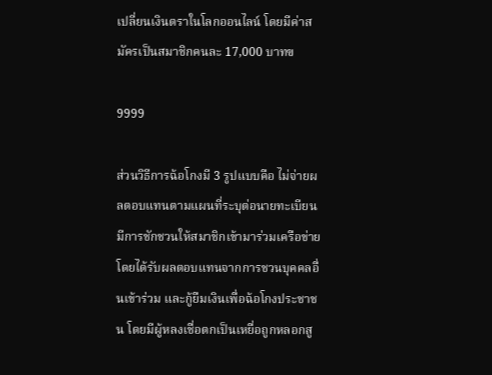เปลี่ยนเงินตราในโลกออนไลน์ โดยมีค่าสมัครเป็นสมาชิกคนละ 17,000 บาทฃ

9999

ส่วนวิธีการฉ้อโกงมี 3 รูปแบบคือ ไม่จ่ายผลตอบแทนตามแผนที่ระบุต่อนายทะเบียน มีการชักชวนให้สมาชิกเข้ามาร่วมเครือข่ายโดยได้รับผลตอบแทนจากการชวนบุคคลอื่นเข้าร่วม และกู้ยืมเงินเพื่อฉ้อโกงประชาชน โดยมีผู้หลงเชื่อตกเป็นเหยื่อถูกหลอกสู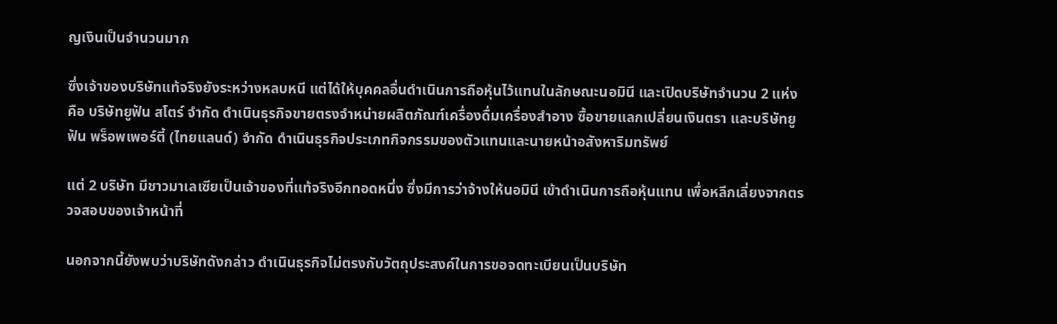ญเงินเป็นจำนวนมาก

ซึ่งเจ้าของบริษัทแท้จริงยังระหว่างหลบหนี แต่ได้ให้บุคคลอื่นดำเนินการถือหุ้นไว้แทนในลักษณะนอมินี และเปิดบริษัทจำนวน 2 แห่ง คือ บริษัทยูฟัน สโตร์ จํากัด ดำเนินธุรกิจขายตรงจำหน่ายผลิตภัณฑ์เครื่องดื่มเครื่องสำอาง ซื้อขายแลกเปลี่ยนเงินตรา และบริษัทยูฟัน พร็อพเพอร์ตี้ (ไทยแลนด์) จำกัด ดำเนินธุรกิจประเภทกิจกรรมของตัวแทนและนายหน้าอสังหาริมทรัพย์

แต่ 2 บริษัท มีชาวมาเลเซียเป็นเจ้าของที่แท้จริงอีกทอดหนึ่ง ซึ่งมีการว่าจ้างให้นอมินี เข้าดำเนินการถือหุ้นแทน เพื่อหลีกเลี่ยงจากตรวจสอบของเจ้าหน้าที่

นอกจากนี้ยังพบว่าบริษัทดังกล่าว ดำเนินธุรกิจไม่ตรงกับวัตถุประสงค์ในการขอจดทะเบียนเป็นบริษัท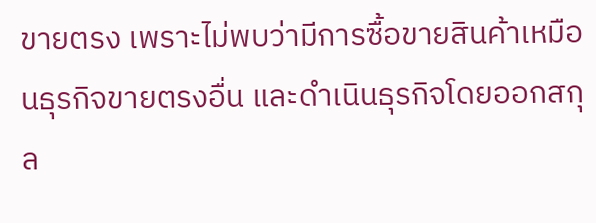ขายตรง เพราะไม่พบว่ามีการซื้อขายสินค้าเหมือนธุรกิจขายตรงอื่น และดำเนินธุรกิจโดยออกสกุล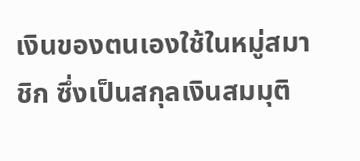เงินของตนเองใช้ในหมู่สมาชิก ซึ่งเป็นสกุลเงินสมมุติ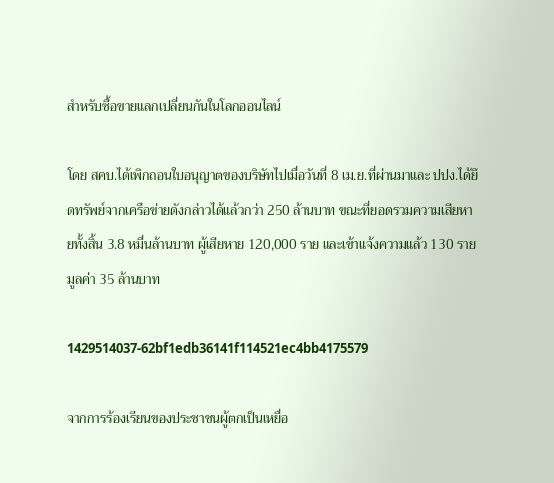สำหรับซื้อขายแลกเปลี่ยนกันในโลกออนไลน์

โดย สคบ.ได้เพิกถอนใบอนุญาตของบริษัทไปเมื่อวันที่ 8 เม.ย.ที่ผ่านมาและ ปปง.ได้ยึดทรัพย์จากเครือข่ายดังกล่าวได้แล้วกว่า 250 ล้านบาท ขณะที่ยอดรวมความเสียหายทั้งสิ้น 3.8 หมื่นล้านบาท ผู้เสียหาย 120,000 ราย และเข้าแจ้งความแล้ว 130 ราย มูลค่า 35 ล้านบาท

1429514037-62bf1edb36141f114521ec4bb4175579

จากการร้องเรียนของประชาชนผู้ตกเป็นเหยื่อ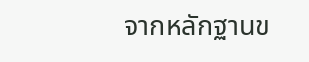จากหลักฐานข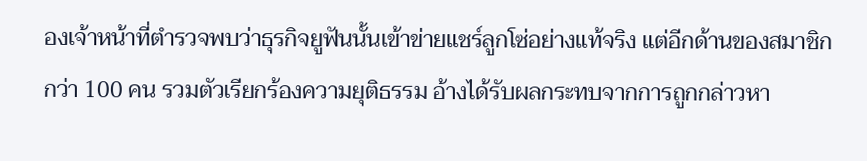องเจ้าหน้าที่ตำรวจพบว่าธุรกิจยูฟันนั้นเข้าข่ายแชร์ลูกโซ่อย่างแท้จริง แต่อีกด้านของสมาชิกกว่า 100 คน รวมตัวเรียกร้องความยุติธรรม อ้างได้รับผลกระทบจากการถูกกล่าวหา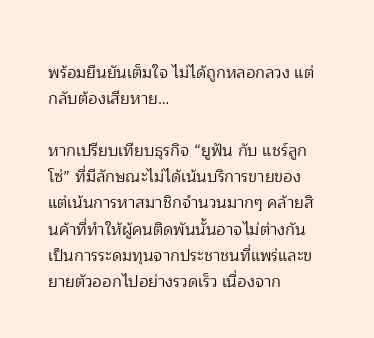พร้อมยืนยันเต็มใจ ไม่ได้ถูกหลอกลวง แต่กลับต้องเสียหาย…

หากเปรียบเทียบธุรกิจ “ยูฟัน กับ แชร์ลูกโซ่” ที่มีลักษณะไม่ได้เน้นบริการขายของ แต่เน้นการหาสมาชิกจำนวนมากๆ คล้ายสินค้าที่ทำให้ผู้คนติดพันนั้นอาจไม่ต่างกัน เป็นการระดมทุนจากประชาชนที่แพร่และขยายตัวออกไปอย่างรวดเร็ว เนื่องจาก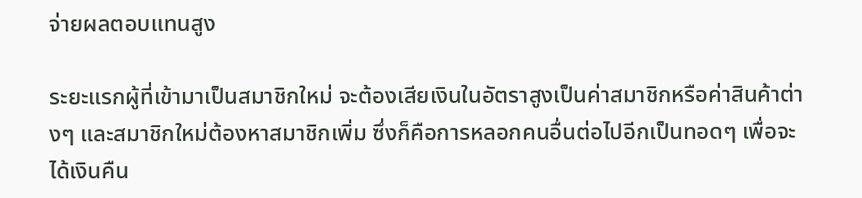จ่ายผลตอบแทนสูง

ระยะแรกผู้ที่เข้ามาเป็นสมาชิกใหม่ จะต้องเสียเงินในอัตราสูงเป็นค่าสมาชิกหรือค่าสินค้าต่างๆ และสมาชิกใหม่ต้องหาสมาชิกเพิ่ม ซึ่งก็คือการหลอกคนอื่นต่อไปอีกเป็นทอดๆ เพื่อจะได้เงินคืน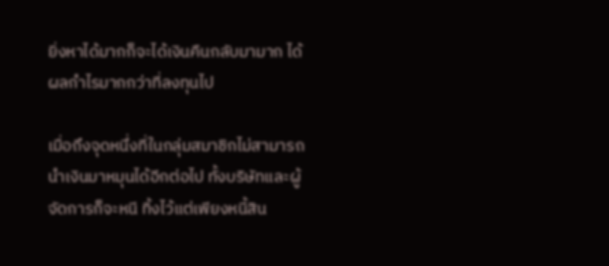ยิ่งหาได้มากก็จะได้เงินคืนกลับมามาก ได้ผลกำไรมากกว่าที่ลงทุนไป

เมื่อถึงจุดหนึ่งที่ในกลุ่มสมาชิกไม่สามารถนำเงินมาหมุนได้อีกต่อไป ทั้งบริษัทและผู้จัดการก็จะหนี ทิ้งไว้แต่เพียงหนี้สิน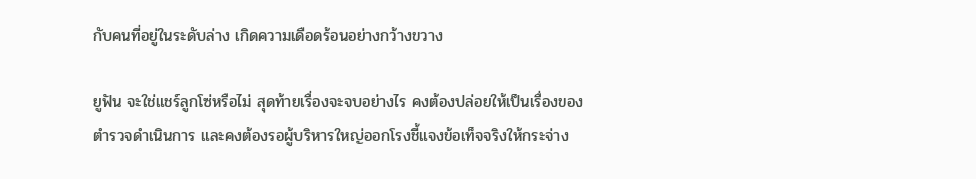กับคนที่อยู่ในระดับล่าง เกิดความเดือดร้อนอย่างกว้างขวาง

ยูฟัน จะใช่แชร์ลูกโซ่หรือไม่ สุดท้ายเรื่องจะจบอย่างไร คงต้องปล่อยให้เป็นเรื่องของตำรวจดำเนินการ และคงต้องรอผู้บริหารใหญ่ออกโรงชี้แจงข้อเท็จจริงให้กระจ่าง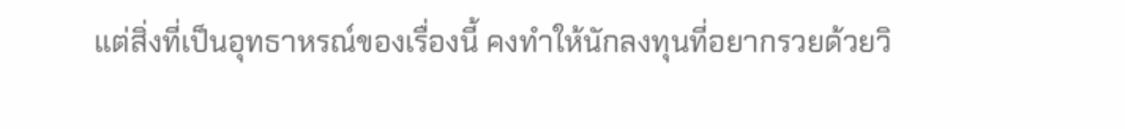แต่สิ่งที่เป็นอุทธาหรณ์ของเรื่องนี้ คงทำให้นักลงทุนที่อยากรวยด้วยวิ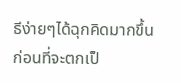ธีง่ายๆได้ฉุกคิดมากขึ้น ก่อนที่จะตกเป็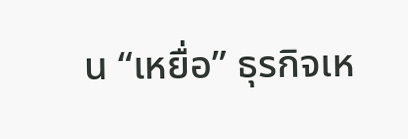น “เหยื่อ” ธุรกิจเห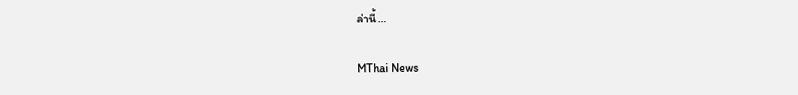ล่านี้…

MThai News